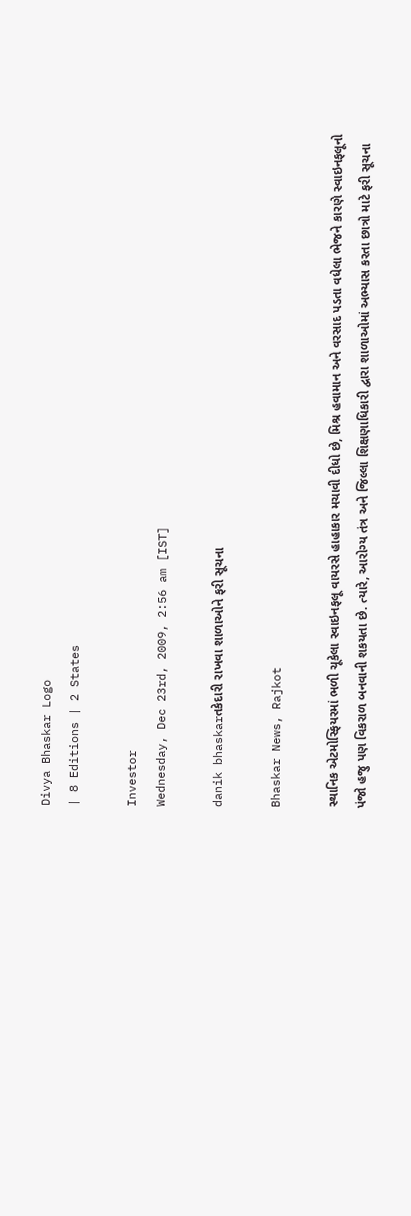Divya Bhaskar Logo
| 8 Editions | 2 States

Investor
Wednesday, Dec 23rd, 2009, 2:56 am [IST]

danik bhaskarતકેદારી રાખવા શાળાઓને ફરી સૂચના

Bhaskar News, Rajkot

સ્થાનિક એટમોસ્ફિયરમાં ભળી ચૂકેલા સ્વાઇનફલૂ વાયરસે હાહાકાર મચાવી દીધો છે, મિશ્ર હવામાન અને વરસાદ પડતા વધેલા ભેજને કારણે સ્વાઇનફલૂનો પંજો હજુ પણ વિકરાળ બનવાની શકયતા છે. ત્યારે, આરોગ્ય તંત્ર અને જિલ્લા શિક્ષણાધિકારી દ્વારા શાળાઓમાં અભ્યાસ કરતા છાત્રો માટે ફરી સૂચના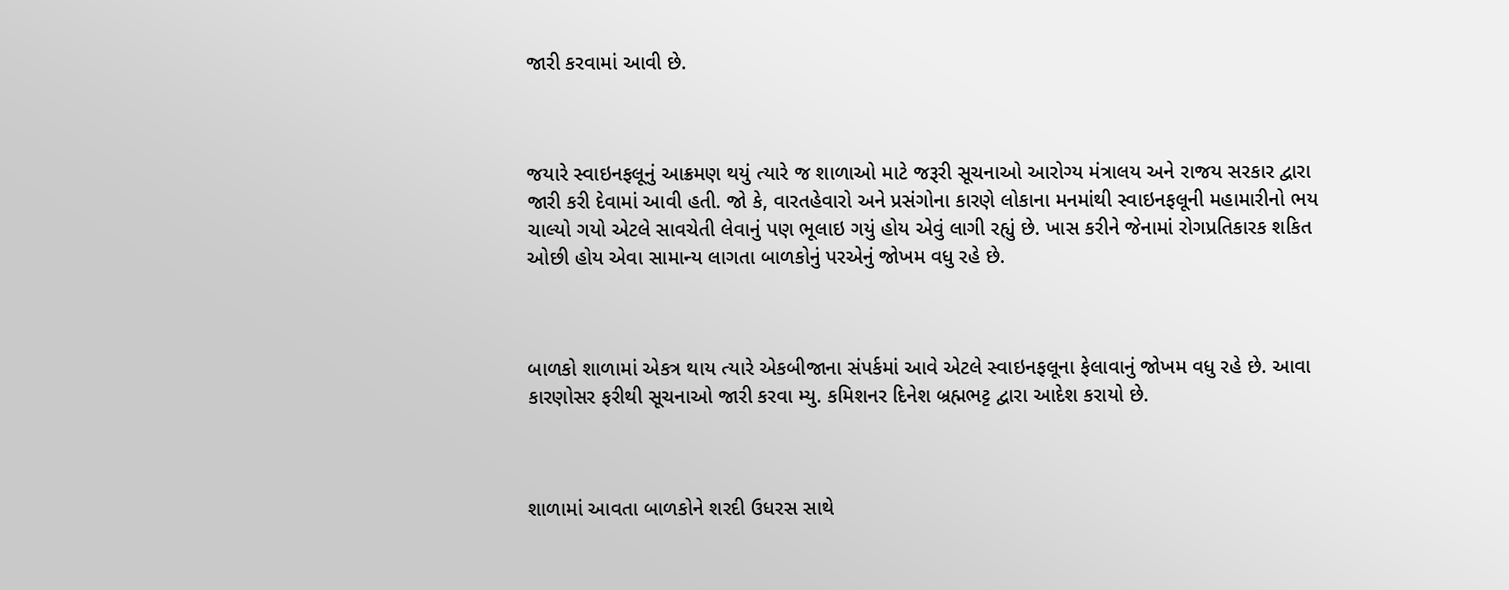જારી કરવામાં આવી છે.



જયારે સ્વાઇનફલૂનું આક્રમણ થયું ત્યારે જ શાળાઓ માટે જરૂરી સૂચનાઓ આરોગ્ય મંત્રાલય અને રાજય સરકાર દ્વારા જારી કરી દેવામાં આવી હતી. જો કે, વારતહેવારો અને પ્રસંગોના કારણે લોકાના મનમાંથી સ્વાઇનફલૂની મહામારીનો ભય ચાલ્યો ગયો એટલે સાવચેતી લેવાનું પણ ભૂલાઇ ગયું હોય એવું લાગી રહ્યું છે. ખાસ કરીને જેનામાં રોગપ્રતિકારક શકિત ઓછી હોય એવા સામાન્ય લાગતા બાળકોનું પરએનું જોખમ વધુ રહે છે.



બાળકો શાળામાં એકત્ર થાય ત્યારે એકબીજાના સંપર્કમાં આવે એટલે સ્વાઇનફલૂના ફેલાવાનું જોખમ વધુ રહે છે. આવા કારણોસર ફરીથી સૂચનાઓ જારી કરવા મ્યુ. કમિશનર દિનેશ બ્રહ્મભટ્ટ દ્વારા આદેશ કરાયો છે.



શાળામાં આવતા બાળકોને શરદી ઉધરસ સાથે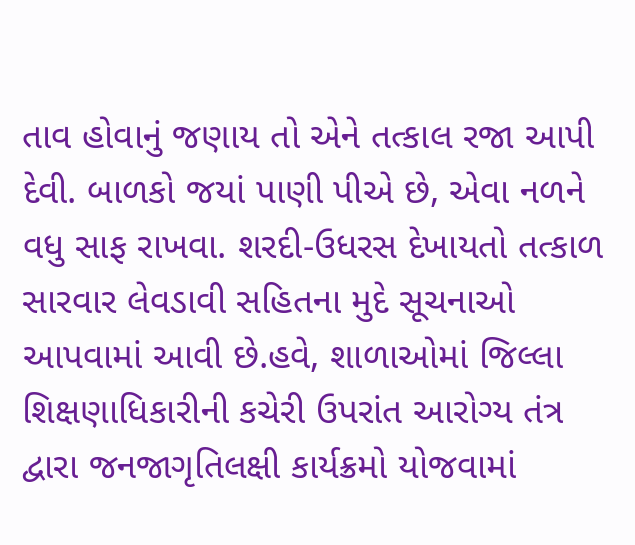તાવ હોવાનું જણાય તો એને તત્કાલ રજા આપી દેવી. બાળકો જયાં પાણી પીએ છે, એવા નળને વધુ સાફ રાખવા. શરદી-ઉધરસ દેખાયતો તત્કાળ સારવાર લેવડાવી સહિતના મુદે સૂચનાઓ આપવામાં આવી છે.હવે, શાળાઓમાં જિલ્લા શિક્ષણાધિકારીની કચેરી ઉપરાંત આરોગ્ય તંત્ર દ્વારા જનજાગૃતિલક્ષી કાર્યક્રમો યોજવામાં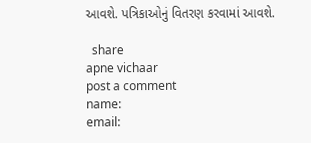આવશે. પત્રિકાઓનું વિતરણ કરવામાં આવશે.

  share
apne vichaar
post a comment
name:
email: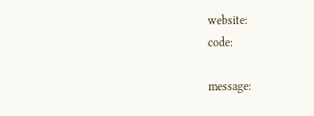website:
code:

message: